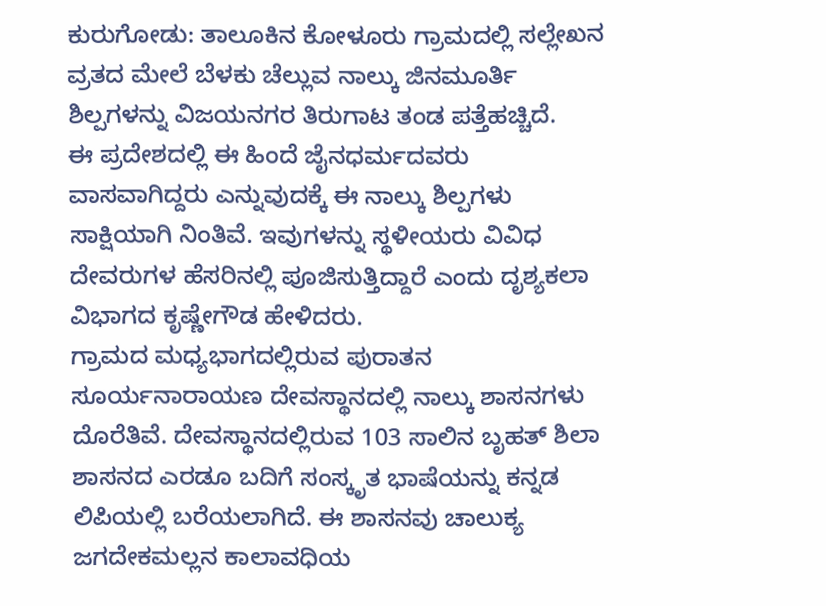ಕುರುಗೋಡು: ತಾಲೂಕಿನ ಕೋಳೂರು ಗ್ರಾಮದಲ್ಲಿ ಸಲ್ಲೇಖನ ವ್ರತದ ಮೇಲೆ ಬೆಳಕು ಚೆಲ್ಲುವ ನಾಲ್ಕು ಜಿನಮೂರ್ತಿ ಶಿಲ್ಪಗಳನ್ನು ವಿಜಯನಗರ ತಿರುಗಾಟ ತಂಡ ಪತ್ತೆಹಚ್ಚಿದೆ.
ಈ ಪ್ರದೇಶದಲ್ಲಿ ಈ ಹಿಂದೆ ಜೈನಧರ್ಮದವರು ವಾಸವಾಗಿದ್ದರು ಎನ್ನುವುದಕ್ಕೆ ಈ ನಾಲ್ಕು ಶಿಲ್ಪಗಳು ಸಾಕ್ಷಿಯಾಗಿ ನಿಂತಿವೆ. ಇವುಗಳನ್ನು ಸ್ಥಳೀಯರು ವಿವಿಧ ದೇವರುಗಳ ಹೆಸರಿನಲ್ಲಿ ಪೂಜಿಸುತ್ತಿದ್ದಾರೆ ಎಂದು ದೃಶ್ಯಕಲಾ ವಿಭಾಗದ ಕೃಷ್ಣೇಗೌಡ ಹೇಳಿದರು.
ಗ್ರಾಮದ ಮಧ್ಯಭಾಗದಲ್ಲಿರುವ ಪುರಾತನ ಸೂರ್ಯನಾರಾಯಣ ದೇವಸ್ಥಾನದಲ್ಲಿ ನಾಲ್ಕು ಶಾಸನಗಳು ದೊರೆತಿವೆ. ದೇವಸ್ಥಾನದಲ್ಲಿರುವ 103 ಸಾಲಿನ ಬೃಹತ್ ಶಿಲಾ ಶಾಸನದ ಎರಡೂ ಬದಿಗೆ ಸಂಸ್ಕೃತ ಭಾಷೆಯನ್ನು ಕನ್ನಡ ಲಿಪಿಯಲ್ಲಿ ಬರೆಯಲಾಗಿದೆ. ಈ ಶಾಸನವು ಚಾಲುಕ್ಯ ಜಗದೇಕಮಲ್ಲನ ಕಾಲಾವಧಿಯ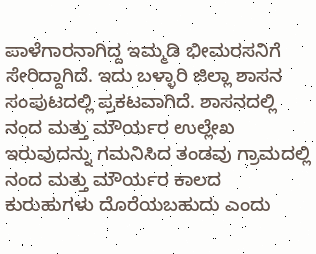ಪಾಳೆಗಾರನಾಗಿದ್ದ ಇಮ್ಮಡಿ ಭೀಮರಸನಿಗೆ ಸೇರಿದ್ದಾಗಿದೆ. ಇದು ಬಳ್ಳಾರಿ ಜಿಲ್ಲಾ ಶಾಸನ ಸಂಪುಟದಲ್ಲಿ ಪ್ರಕಟವಾಗಿದೆ. ಶಾಸನದಲ್ಲಿ ನಂದ ಮತ್ತು ಮೌರ್ಯರ ಉಲ್ಲೇಖ ಇರುವುದನ್ನು ಗಮನಿಸಿದ ತಂಡವು ಗ್ರಾಮದಲ್ಲಿ ನಂದ ಮತ್ತು ಮೌರ್ಯರ ಕಾಲದ ಕುರುಹುಗಳು ದೊರೆಯಬಹುದು ಎಂದು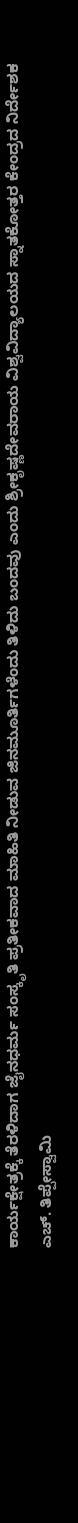ಕಾರ್ಯಕ್ಷೇತ್ರಕ್ಕೆ ತೆರಳಿದಾಗ ಜೈನಧರ್ಮ ಸಂಸ್ಕೃತಿ ಪ್ರತೀಕವಾದ ಮಾಹಿತಿ ನೀಡುವ ಜಿನಮೂರ್ತಿಗಳೆಂದು ತಿಳಿದು ಬಂದವು ಎಂದು ಶ್ರೀಕೃಷ್ಣದೇವರಾಯ ವಿಶ್ವವಿದ್ಯಾಲಯದ ಸ್ನಾತಕೋತ್ತರ ಕೇಂದ್ರದ ನಿರ್ದೇಶಕ ಎಚ್. ತಿಪ್ಪೇಸ್ವಾಮಿ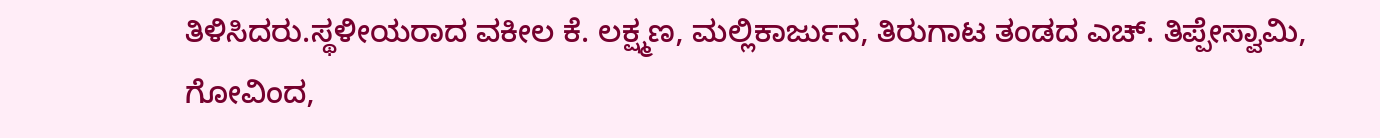ತಿಳಿಸಿದರು.ಸ್ಥಳೀಯರಾದ ವಕೀಲ ಕೆ. ಲಕ್ಷ್ಮಣ, ಮಲ್ಲಿಕಾರ್ಜುನ, ತಿರುಗಾಟ ತಂಡದ ಎಚ್. ತಿಪ್ಪೇಸ್ವಾಮಿ, ಗೋವಿಂದ,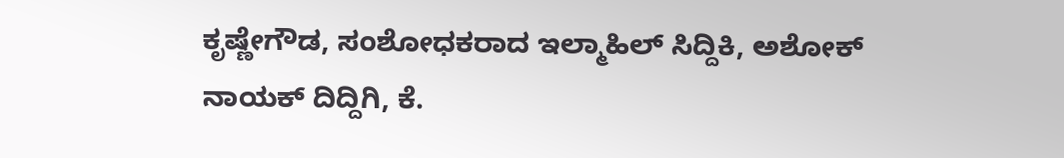ಕೃಷ್ಣೇಗೌಡ, ಸಂಶೋಧಕರಾದ ಇಲ್ಮಾಹಿಲ್ ಸಿದ್ದಿಕಿ, ಅಶೋಕ್ ನಾಯಕ್ ದಿದ್ದಿಗಿ, ಕೆ.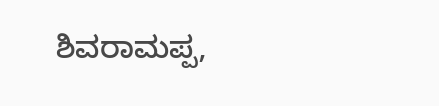ಶಿವರಾಮಪ್ಪ,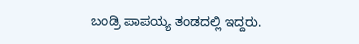ಬಂಡ್ರಿ ಪಾಪಯ್ಯ ತಂಡದಲ್ಲಿ ಇದ್ದರು.